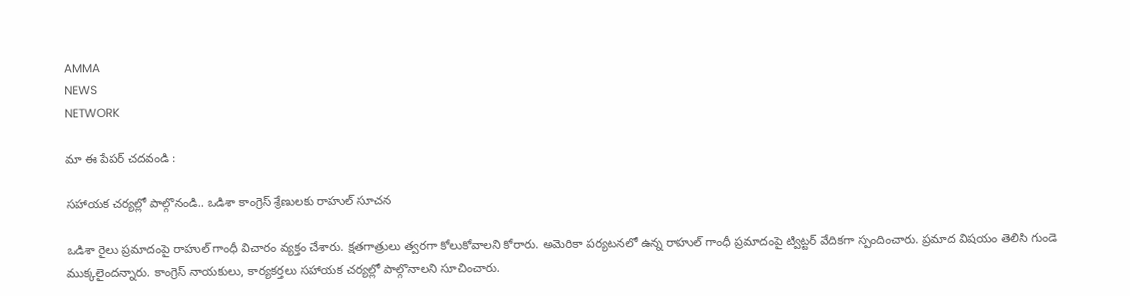AMMA
NEWS
NETWORK

మా ఈ పేపర్ చదవండి :

సహాయక చర్యల్లో పాల్గొనండి.. ఒడిశా కాంగ్రెస్ శ్రేణులకు రాహుల్ సూచన

ఒడిశా రైలు ప్రమాదంపై రాహుల్ గాంధీ విచారం వ్యక్తం చేశారు. క్షతగాత్రులు త్వరగా కోలుకోవాలని కోరారు. అమెరికా పర్యటనలో ఉన్న రాహుల్ గాంధీ ప్రమాదంపై ట్విట్టర్ వేదికగా స్పందించారు. ప్రమాద విషయం తెలిసి గుండె ముక్కలైందన్నారు. కాంగ్రెస్ నాయకులు, కార్యకర్తలు సహాయక చర్యల్లో పాల్గొనాలని సూచించారు.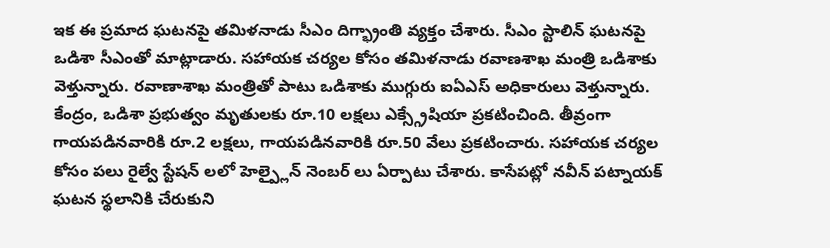ఇక ఈ ప్రమాద ఘటనపై తమిళనాడు సీఎం దిగ్భ్రాంతి వ్యక్తం చేశారు. సీఎం స్టాలిన్ ఘటనపై ఒడిశా సీఎంతో మాట్లాడారు. సహాయక చర్యల కోసం తమిళనాడు రవాణశాఖ మంత్రి ఒడిశాకు వెళ్తున్నారు. రవాణాశాఖ మంత్రితో పాటు ఒడిశాకు ముగ్గురు ఐఏఎస్ అధికారులు వెళ్తున్నారు. కేంద్రం, ఒడిశా ప్రభుత్వం మృతులకు రూ.10 లక్షలు ఎక్స్గ్రేషియా ప్రకటించింది. తీవ్రంగా గాయపడినవారికి రూ.2 లక్షలు, గాయపడినవారికి రూ.50 వేలు ప్రకటించారు. సహాయక చర్యల కోసం పలు రైల్వే స్టేషన్ లలో హెల్ప్లైన్ నెంబర్ లు ఏర్పాటు చేశారు. కాసేపట్లో నవీన్ పట్నాయక్ ఘటన స్థలానికి చేరుకుని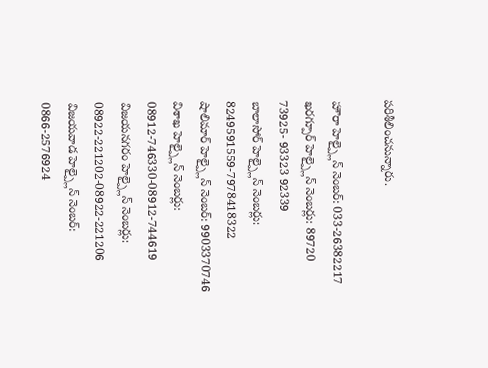పరిశీలించనున్నారు.

హౌరా హెల్ప్లైన్ నెంబర్: 033-26382217
ఖరగ్పూర్ హెల్ప్లైన్ నెంబర్లు: 89720 73925- 93323 92339
బాలాసోర్ హెల్ప్లైన్ నెంబర్లు: 8249591559-7978418322
షాలిమార్ హెల్ప్లైన్ నెంబర్: 9903370746
విశాఖ హెల్ప్లైన్ నెంబర్లు: 08912-746330-08912-744619
విజయనగరం హెల్ప్లైన్ నెంబర్లు: 08922-221202-08922-221206
విజయవాడ హెల్ప్లైన్ నెంబర్: 0866-2576924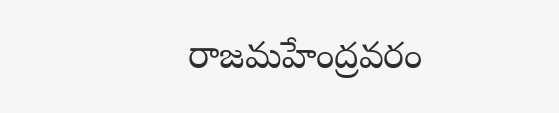రాజమహేంద్రవరం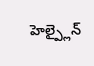హెల్ప్లైన్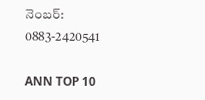నెంబర్: 0883-2420541

ANN TOP 10